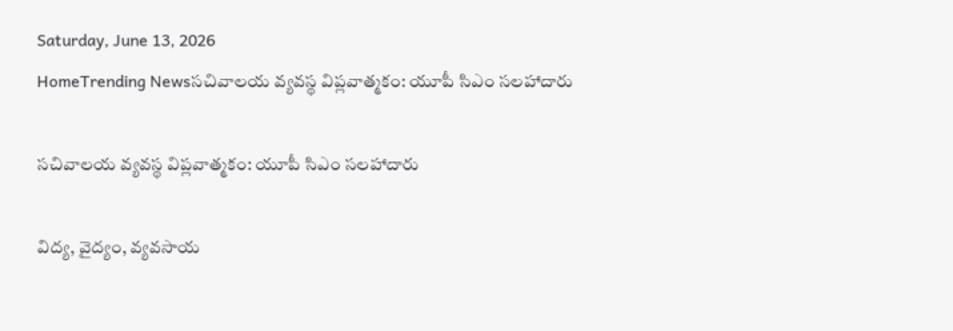Saturday, June 13, 2026
HomeTrending Newsసచివాలయ వ్యవస్థ విప్లవాత్మకం: యూపీ సిఎం సలహాదారు

సచివాలయ వ్యవస్థ విప్లవాత్మకం: యూపీ సిఎం సలహాదారు

విద్య, వైద్యం, వ్యవసాయ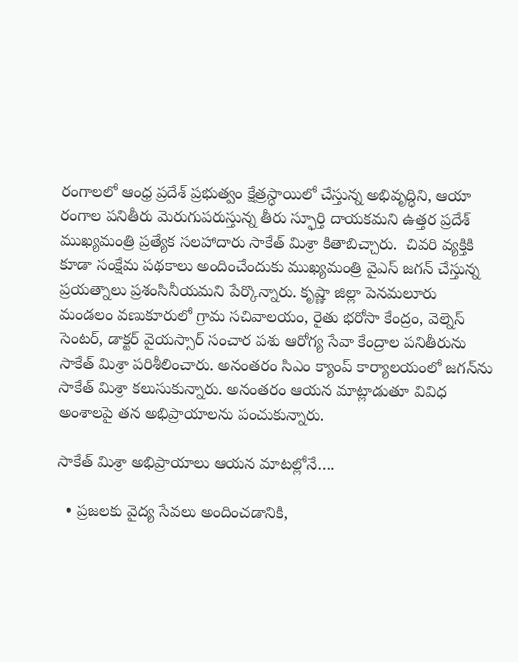రంగాలలో ఆంధ్ర ప్రదేశ్ ప్రభుత్వం క్షేత్రస్ధాయిలో చేస్తున్న అభివృద్ధిని, ఆయా రంగాల పనితీరు మెరుగుపరుస్తున్న తీరు స్ఫూర్తి దాయకమని ఉత్తర ప్రదేశ్ ముఖ్యమంత్రి ప్రత్యేక సలహాదారు సాకేత్‌ మిశ్రా కితాబిచ్చారు.  చివరి వ్యక్తికి కూడా సంక్షేమ పథకాలు అందించేందుకు ముఖ్యమంత్రి వైఎస్ జగన్ చేస్తున్న ప్రయత్నాలు ప్రశంసినీయమని పేర్కొన్నారు. కృష్ణా జిల్లా పెనమలూరు మండలం వణుకూరులో గ్రామ సచివాలయం, రైతు భరోసా కేంద్రం, వెల్నెస్‌ సెంటర్, డాక్టర్‌ వైయస్సార్‌ సంచార పశు ఆరోగ్య సేవా కేంద్రాల పనితీరును సాకేత్‌ మిశ్రా పరిశీలించారు. అనంతరం సిఎం క్యాంప్‌ కార్యాలయంలో జగన్‌ను సాకేత్‌ మిశ్రా కలుసుకున్నారు. అనంతరం ఆయన మాట్లాడుతూ వివిధ అంశాలపై తన అభిప్రాయాలను పంచుకున్నారు.

సాకేత్ మిశ్రా అభిప్రాయాలు ఆయన మాటల్లోనే….

  • ప్రజలకు వైద్య సేవలు అందించడానికి,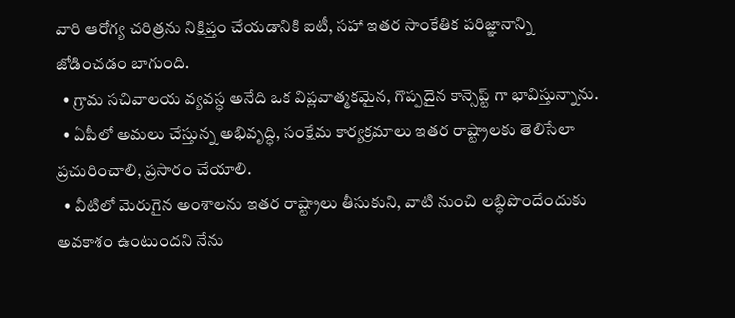వారి ఆరోగ్య చరిత్రను నిక్షిప్తం చేయడానికి ఐటీ, సహా ఇతర సాంకేతిక పరిజ్ఞానాన్ని జోడించడం బాగుంది.
  • గ్రామ సచివాలయ వ్యవస్ధ అనేది ఒక విప్లవాత్మకమైన, గొప్పదైన కాన్సెప్ట్‌ గా భావిస్తున్నాను.
  • ఏపీలో అమలు చేస్తున్న అభివృద్ధి, సంక్షేమ కార్యక్రమాలు ఇతర రాష్ట్రాలకు తెలిసేలా ప్రచురించాలి, ప్రసారం చేయాలి.
  • వీటిలో మెరుగైన అంశాలను ఇతర రాష్ట్రాలు తీసుకుని, వాటి నుంచి లబ్ధిపొందేందుకు అవకాశం ఉంటుందని నేను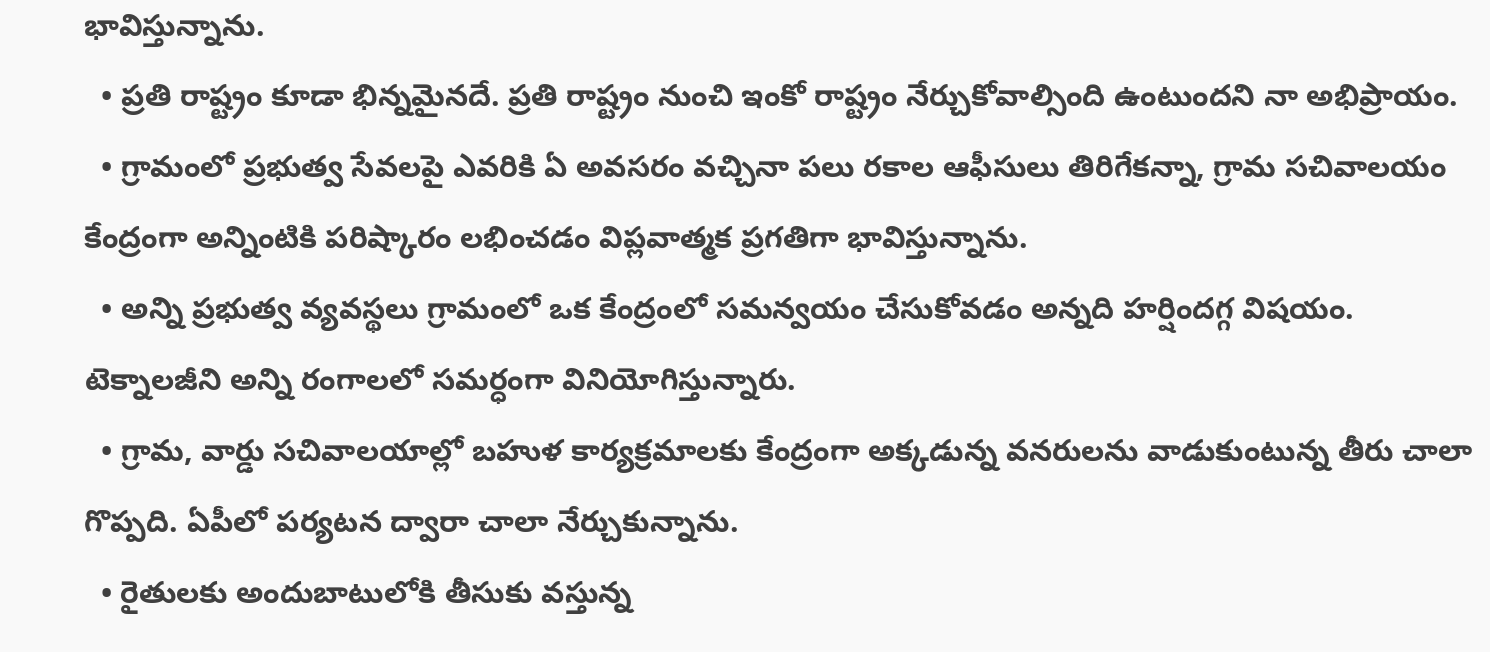భావిస్తున్నాను.
  • ప్రతి రాష్ట్రం కూడా భిన్నమైనదే. ప్రతి రాష్ట్రం నుంచి ఇంకో రాష్ట్రం నేర్చుకోవాల్సింది ఉంటుందని నా అభిప్రాయం.
  • గ్రామంలో ప్రభుత్వ సేవలపై ఎవరికి ఏ అవసరం వచ్చినా పలు రకాల ఆఫీసులు తిరిగేకన్నా, గ్రామ సచివాలయం కేంద్రంగా అన్నింటికి పరిష్కారం లభించడం విప్లవాత్మక ప్రగతిగా భావిస్తున్నాను.
  • అన్ని ప్రభుత్వ వ్యవస్థలు గ్రామంలో ఒక కేంద్రంలో సమన్వయం చేసుకోవడం అన్నది హర్షిందగ్గ విషయం. టెక్నాలజీని అన్ని రంగాలలో సమర్ధంగా వినియోగిస్తున్నారు.
  • గ్రామ, వార్డు సచివాలయాల్లో బహుళ కార్యక్రమాలకు కేంద్రంగా అక్కడున్న వనరులను వాడుకుంటున్న తీరు చాలా గొప్పది. ఏపీలో పర్యటన ద్వారా చాలా నేర్చుకున్నాను.
  • రైతులకు అందుబాటులోకి తీసుకు వస్తున్న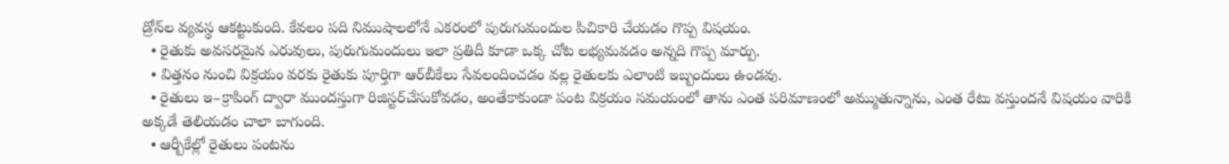డ్రోన్‌ల వ్యవస్థ ఆకట్టుకుంది. కేవలం పది నిముషాలలోనే ఎకరంలో పురుగుమందుల పిచికారి చేయడం గొప్ప విషయం.
  • రైతుకు అవసరమైన ఎరువులు, పురుగుమందులు ఇలా ప్రతిదీ కూడా ఒక్క చోట లభ్యమవడం అన్నది గొప్ప మార్పు.
  • విత్తనం నుంచి విక్రయం వరకు రైతుకు పూర్తిగా ఆర్‌బీకేలు సేవలందించడం వల్ల రైతులకు ఎలాంటి ఇబ్బందులు ఉండవు.
  • రైతులు ఇ–క్రాపింగ్‌ ద్వారా ముందస్తుగా రిజిస్టర్‌చేసుకోవడం, అంతేకాకుండా పంట విక్రయం సమయంలో తాను ఎంత పరిమాణంలో అమ్ముతున్నాను, ఎంత రేటు వస్తుందనే విషయం వారికి అక్కడే తెలియడం చాలా బాగుంది.
  • ఆర్బీకేల్లో రైతులు పంటను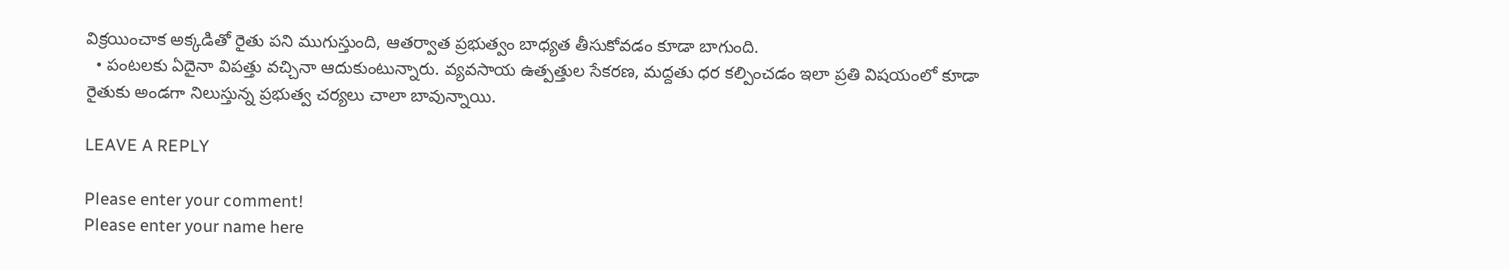విక్రయించాక అక్కడితో రైతు పని ముగుస్తుంది, ఆతర్వాత ప్రభుత్వం బాధ్యత తీసుకోవడం కూడా బాగుంది.
  • పంటలకు ఏదైనా విపత్తు వచ్చినా ఆదుకుంటున్నారు. వ్యవసాయ ఉత్పత్తుల సేకరణ, మద్దతు ధర కల్పించడం ఇలా ప్రతి విషయంలో కూడా రైతుకు అండగా నిలుస్తున్న ప్రభుత్వ చర్యలు చాలా బావున్నాయి.

LEAVE A REPLY

Please enter your comment!
Please enter your name here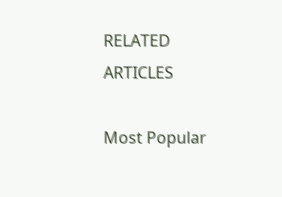RELATED ARTICLES

Most Popular